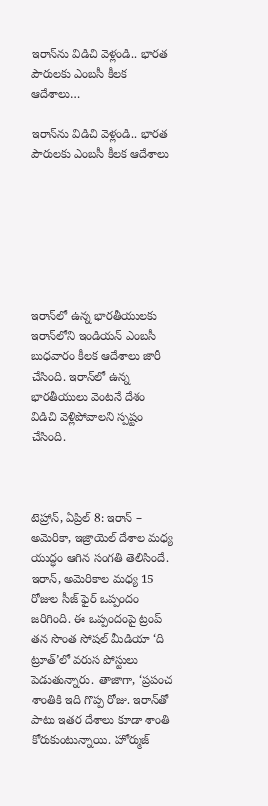ఇరాన్‌ను విడిచి వెళ్లండి.. భారత పౌరులకు ఎంబసీ కీలక ఆదేశాలు…

ఇరాన్‌ను విడిచి వెళ్లండి.. భారత పౌరులకు ఎంబసీ కీలక ఆదేశాలు







ఇరాన్‌లో ఉన్న భారతీయులకు ఇరాన్‌లోని ఇండియన్ ఎంబసీ బుధవారం కీలక ఆదేశాలు జారీ చేసింది. ఇరాన్‌లో ఉన్న భారతీయులు వెంటనే దేశం విడిచి వెళ్లిపోవాలని స్పష్టం చేసింది.



టెహ్రాన్, ఏప్రిల్ 8: ఇరాన్ – అమెరికా, ఇజ్రాయెల్ దేశాల మధ్య యుద్ధం ఆగిన సంగతి తెలిసిందే. ఇరాన్, అమెరికాల మధ్య 15 రోజుల సీజ్ ఫైర్ ఒప్పందం జరిగింది. ఈ ఒప్పందంపై ట్రంప్ తన సొంత సోషల్ మీడియా ‘ది ట్రూత్‌’లో వరుస పోస్టులు పెడుతున్నారు. తాజాగా, ‘ప్రపంచ శాంతికి ఇది గొప్ప రోజు. ఇరాన్‌తో పాటు ఇతర దేశాలు కూడా శాంతి కోరుకుంటున్నాయి. హోర్ముజ్‌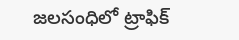జలసంధిలో ట్రాఫిక్‌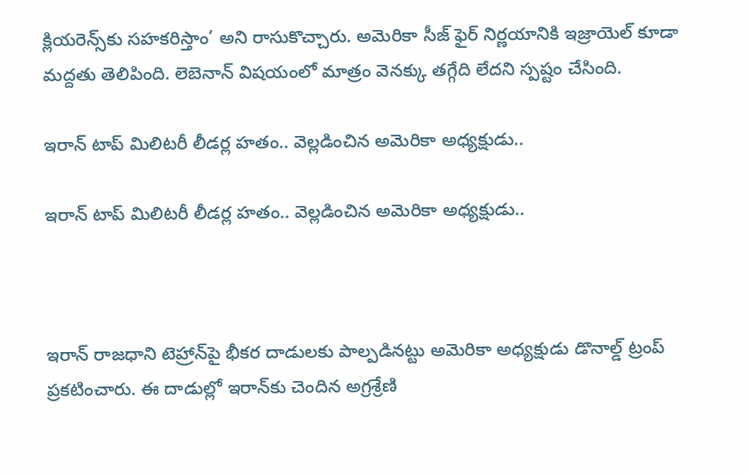క్లియరెన్స్‌కు సహకరిస్తాం’ అని రాసుకొచ్చారు. అమెరికా సీజ్ ఫైర్ నిర్ణయానికి ఇజ్రాయెల్‌ కూడా మద్దతు తెలిపింది. లెబెనాన్ విషయంలో మాత్రం వెనక్కు తగ్గేది లేదని స్పష్టం చేసింది.

ఇరాన్ టాప్ మిలిటరీ లీడర్ల హతం.. వెల్లడించిన అమెరికా అధ్యక్షుడు..

ఇరాన్ టాప్ మిలిటరీ లీడర్ల హతం.. వెల్లడించిన అమెరికా అధ్యక్షుడు..



ఇరాన్ రాజధాని టెహ్రాన్‌పై భీకర దాడులకు పాల్పడినట్టు అమెరికా అధ్యక్షుడు డొనాల్డ్ ట్రంప్ ప్రకటించారు. ఈ దాడుల్లో ఇరాన్‌కు చెందిన అగ్రశ్రేణి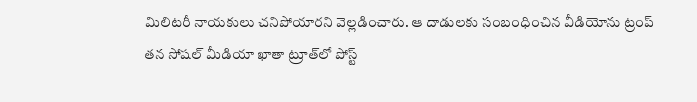మిలిటరీ నాయకులు చనిపోయారని వెల్లడించారు. ఆ దాడులకు సంబంధించిన వీడియోను ట్రంప్ తన సోషల్ మీడియా ఖాతా ట్రూత్‌లో పోస్ట్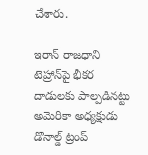చేశారు.

ఇరాన్ రాజధాని టెహ్రాన్‌పై భీకర దాడులకు పాల్పడినట్టు అమెరికా అధ్యక్షుడు డొనాల్డ్ ట్రంప్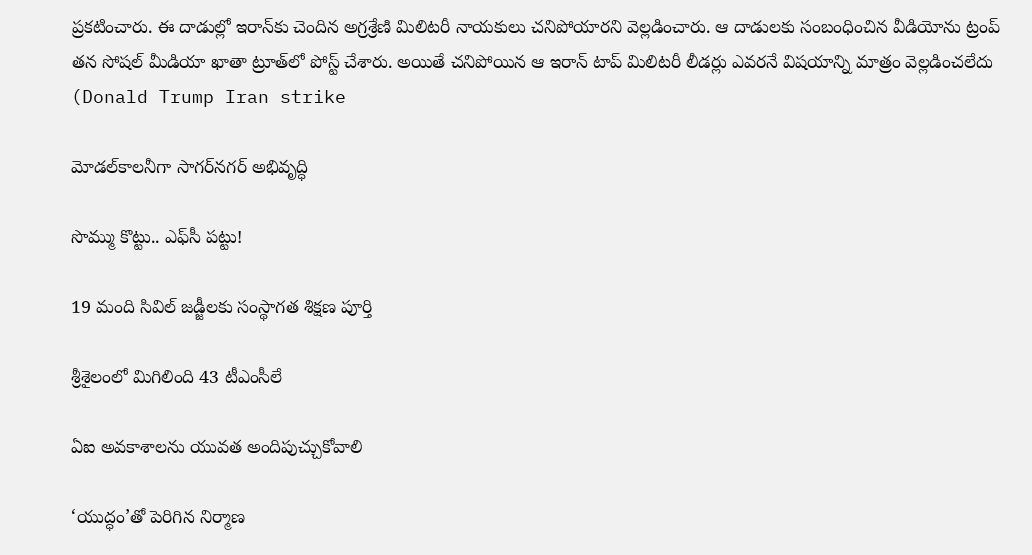ప్రకటించారు. ఈ దాడుల్లో ఇరాన్‌కు చెందిన అగ్రశ్రేణి మిలిటరీ నాయకులు చనిపోయారని వెల్లడించారు. ఆ దాడులకు సంబంధించిన వీడియోను ట్రంప్ తన సోషల్ మీడియా ఖాతా ట్రూత్‌లో పోస్ట్ చేశారు. అయితే చనిపోయిన ఆ ఇరాన్ టాప్ మిలిటరీ లీడర్లు ఎవరనే విషయాన్ని మాత్రం వెల్లడించలేదు (Donald Trump Iran strike

మోడల్‌కాలనీగా సాగర్‌నగర్‌ అభివృద్ధి

సొమ్ము కొట్టు.. ఎఫ్‌సీ పట్టు!

19 మంది సివిల్‌ జడ్జీలకు సంస్థాగత శిక్షణ పూర్తి

శ్రీశైలంలో మిగిలింది 43 టీఎంసీలే

ఏఐ అవకాశాలను యువత అందిపుచ్చుకోవాలి

‘యుద్ధం’తో పెరిగిన నిర్మాణ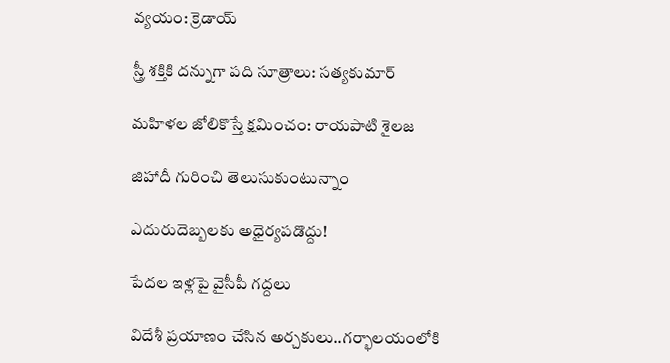వ్యయం: క్రెడాయ్‌

స్త్రీ శక్తికి దన్నుగా పది సూత్రాలు: సత్యకుమార్‌

మహిళల జోలికొస్తే క్షమించం: రాయపాటి శైలజ

జిహాదీ గురించి తెలుసుకుంటున్నాం

ఎదురుదెబ్బలకు అధైర్యపడొద్దు!

పేదల ఇళ్లపై వైసీపీ గద్దలు

విదేశీ ప్రయాణం చేసిన అర్చకులు..గర్భాలయంలోకి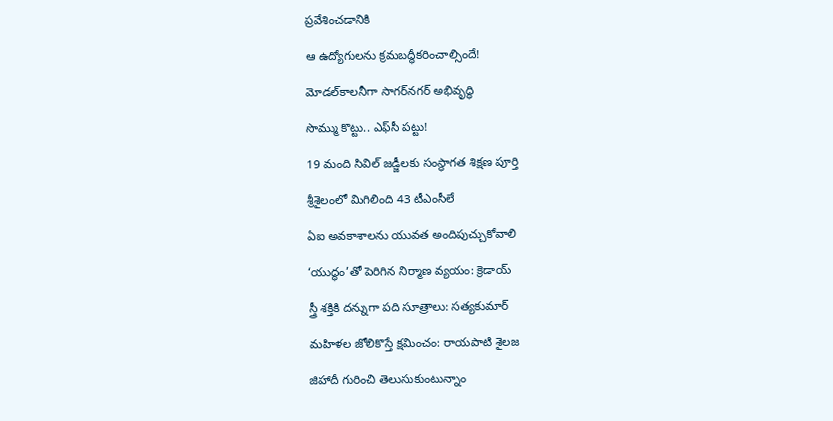ప్రవేశించడానికి

ఆ ఉద్యోగులను క్రమబద్ధీకరించాల్సిందే!

మోడల్‌కాలనీగా సాగర్‌నగర్‌ అభివృద్ధి

సొమ్ము కొట్టు.. ఎఫ్‌సీ పట్టు!

19 మంది సివిల్‌ జడ్జీలకు సంస్థాగత శిక్షణ పూర్తి

శ్రీశైలంలో మిగిలింది 43 టీఎంసీలే

ఏఐ అవకాశాలను యువత అందిపుచ్చుకోవాలి

‘యుద్ధం’తో పెరిగిన నిర్మాణ వ్యయం: క్రెడాయ్‌

స్త్రీ శక్తికి దన్నుగా పది సూత్రాలు: సత్యకుమార్‌

మహిళల జోలికొస్తే క్షమించం: రాయపాటి శైలజ

జిహాదీ గురించి తెలుసుకుంటున్నాం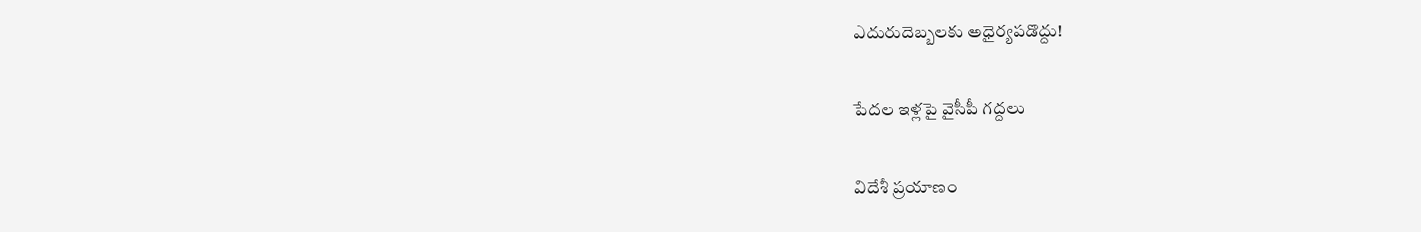ఎదురుదెబ్బలకు అధైర్యపడొద్దు!

పేదల ఇళ్లపై వైసీపీ గద్దలు

విదేశీ ప్రయాణం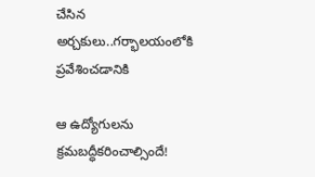చేసిన అర్చకులు..గర్భాలయంలోకి ప్రవేశించడానికి

ఆ ఉద్యోగులను క్రమబద్ధీకరించాల్సిందే!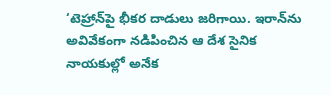‘టెహ్రాన్‌పై భీకర దాడులు జరిగాయి. ఇరాన్‌ను అవివేకంగా నడిపించిన ఆ దేశ సైనిక నాయకుల్లో అనేక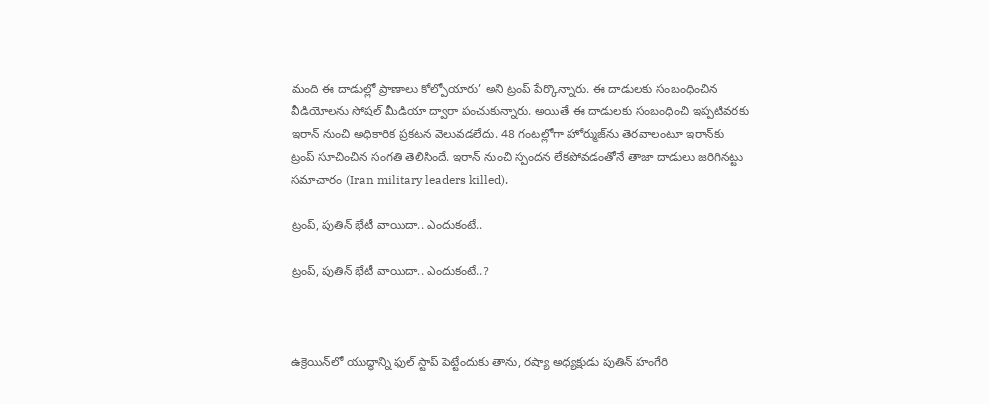మంది ఈ దాడుల్లో ప్రాణాలు కోల్పోయారు’ అని ట్రంప్ పేర్కొన్నారు. ఈ దాడులకు సంబంధించిన వీడియోలను సోషల్ మీడియా ద్వారా పంచుకున్నారు. అయితే ఈ దాడులకు సంబంధించి ఇప్పటివరకు ఇరాన్ నుంచి అధికారిక ప్రకటన వెలువడలేదు. 48 గంటల్లోగా హోర్ముజ్‌ను తెరవాలంటూ ఇరాన్‌కు ట్రంప్ సూచించిన సంగతి తెలిసిందే. ఇరాన్ నుంచి స్పందన లేకపోవడంతోనే తాజా దాడులు జరిగినట్టు సమాచారం (Iran military leaders killed).

ట్రంప్, పుతిన్ భేటీ వాయిదా.. ఎందుకంటే..

ట్రంప్, పుతిన్ భేటీ వాయిదా.. ఎందుకంటే..?



ఉక్రెయిన్‌లో యుద్ధాన్ని ఫుల్ స్టాప్ పెట్టేందుకు తాను, రష్యా అధ్యక్షుడు పుతిన్ హంగేరి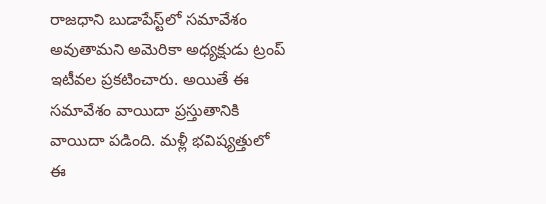రాజధాని బుడాపేస్ట్‌లో సమావేశం అవుతామని అమెరికా అధ్యక్షుడు ట్రంప్ ఇటీవల ప్రకటించారు. అయితే ఈ సమావేశం వాయిదా ప్రస్తుతానికి వాయిదా పడింది. మళ్లీ భవిష్యత్తులో ఈ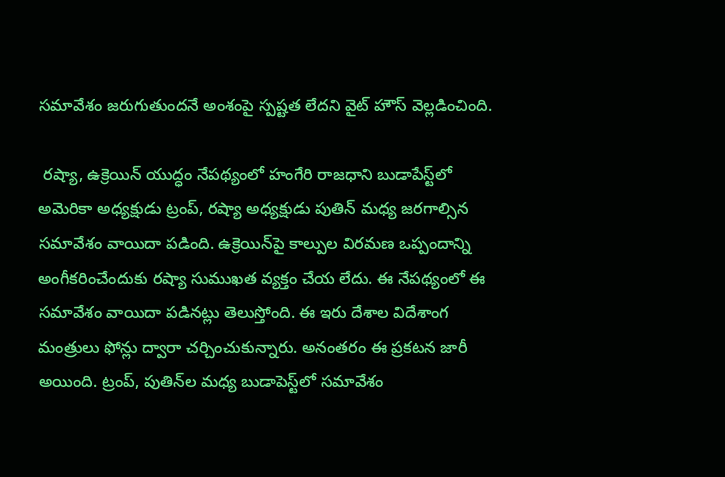సమావేశం జరుగుతుందనే అంశంపై స్పష్టత లేదని వైట్ హౌస్ వెల్లడించింది.

 రష్యా, ఉక్రెయిన్ యుద్ధం నేపథ్యంలో హంగేరి రాజధాని బుడాపేస్ట్‌లో అమెరికా అధ్యక్షుడు ట్రంప్, రష్యా అధ్యక్షుడు పుతిన్ మధ్య జరగాల్సిన సమావేశం వాయిదా పడింది. ఉక్రెయిన్‌పై కాల్పుల విరమణ ఒప్పందాన్ని అంగీకరించేందుకు రష్యా సుముఖత వ్యక్తం చేయ లేదు. ఈ నేపథ్యంలో ఈ సమావేశం వాయిదా పడినట్లు తెలుస్తోంది. ఈ ఇరు దేశాల విదేశాంగ మంత్రులు ఫోన్లు ద్వారా చర్చించుకున్నారు. అనంతరం ఈ ప్రకటన జారీ అయింది. ట్రంప్, పుతిన్‌ల మధ్య బుడాపెస్ట్‌లో సమావేశం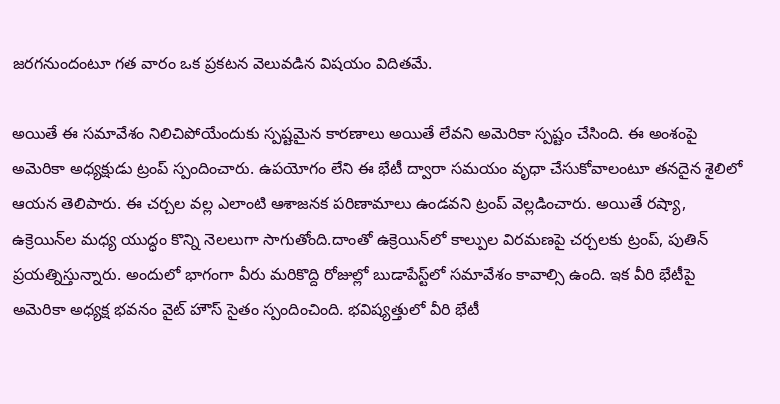జరగనుందంటూ గత వారం ఒక ప్రకటన వెలువడిన విషయం విదితమే.

అయితే ఈ సమావేశం నిలిచిపోయేందుకు స్పష్టమైన కారణాలు అయితే లేవని అమెరికా స్పష్టం చేసింది. ఈ అంశంపై అమెరికా అధ్యక్షుడు ట్రంప్ స్పందించారు. ఉపయోగం లేని ఈ భేటీ ద్వారా సమయం వృధా చేసుకోవాలంటూ తనదైన శైలిలో ఆయన తెలిపారు. ఈ చర్చల వల్ల ఎలాంటి ఆశాజనక పరిణామాలు ఉండవని ట్రంప్ వెల్లడించారు. అయితే రష్యా, ఉక్రెయిన్‌ల మధ్య యుద్ధం కొన్ని నెలలుగా సాగుతోంది.దాంతో ఉక్రెయిన్‌లో కాల్పుల విరమణపై చర్చలకు ట్రంప్, పుతిన్ ప్రయత్నిస్తున్నారు. అందులో భాగంగా వీరు మరికొద్ది రోజుల్లో బుడాపేస్ట్‌లో సమావేశం కావాల్సి ఉంది. ఇక వీరి భేటీపై అమెరికా అధ్యక్ష భవనం వైట్ హౌస్ సైతం స్పందించింది. భవిష్యత్తులో వీరి భేటీ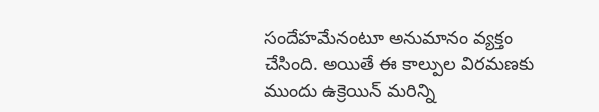సందేహమేనంటూ అనుమానం వ్యక్తం చేసింది. అయితే ఈ కాల్పుల విరమణకు ముందు ఉక్రెయిన్ మరిన్ని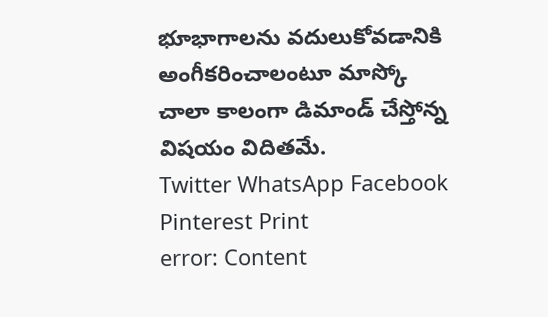భూభాగాలను వదులుకోవడానికి అంగీకరించాలంటూ మాస్కో చాలా కాలంగా డిమాండ్ చేస్తోన్న విషయం విదితమే.
Twitter WhatsApp Facebook Pinterest Print
error: Content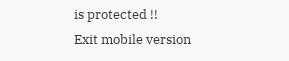is protected !!
Exit mobile version